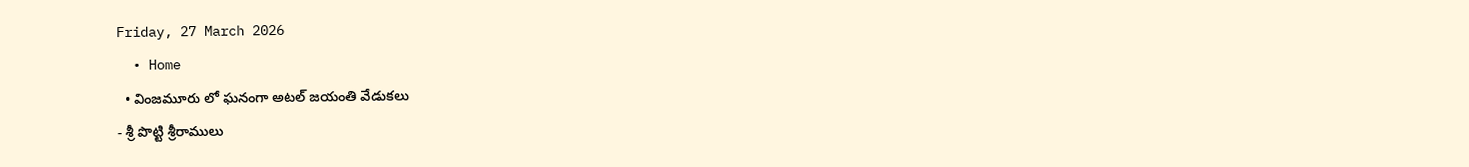Friday, 27 March 2026
  • Home
  • వింజమూరు లో ఘనంగా అటల్ జయంతి వేడుకలు
- శ్రీ పొట్టి శ్రీరాములు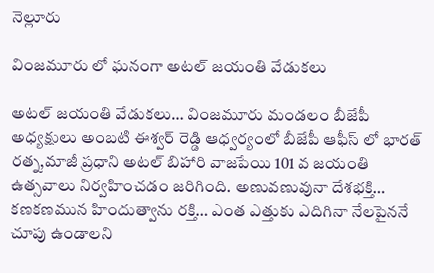నెల్లూరు

వింజమూరు లో ఘనంగా అటల్ జయంతి వేడుకలు

అటల్ జయంతి వేడుకలు… వింజమూరు మండలం బీజేపీ అధ్యక్షులు అంబటి ఈశ్వర్ రెడ్డి ఆధ్వర్యంలో బీజేపీ ఆఫీస్ లో భారత్ రత్న,మాజీ ప్రధాని అటల్ బిహారి వాజపేయి 101 వ జయంతి ఉత్సవాలు నిర్వహించడం జరిగింది. అణువణువునా దేశభక్తి… కణకణమున హిందుత్వాను రక్తి… ఎంత ఎత్తుకు ఎదిగినా నేలపైననే చూపు ఉండాలని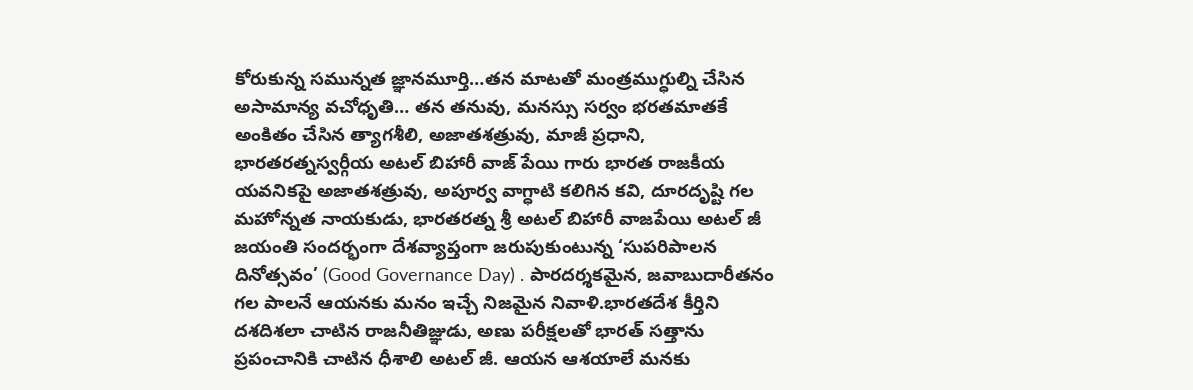కోరుకున్న సమున్నత జ్ఞానమూర్తి…తన మాటతో మంత్రముగ్ధుల్ని చేసిన అసామాన్య వచోధృతి… తన తనువు, మనస్సు సర్వం భరతమాతకే అంకితం చేసిన త్యాగశీలి, అజాతశత్రువు, మాజీ ప్రధాని, భారతరత్నస్వర్గీయ అటల్ బిహారీ వాజ్ పేయి గారు భారత రాజకీయ యవనికపై అజాతశత్రువు, అపూర్వ వాగ్ధాటి కలిగిన కవి, దూరదృష్టి గల మహోన్నత నాయకుడు, భారతరత్న శ్రీ అటల్ బిహారీ వాజపేయి అటల్ జీ జయంతి సందర్భంగా దేశవ్యాప్తంగా జరుపుకుంటున్న ‘సుపరిపాలన దినోత్సవం’ (Good Governance Day) . పారదర్శకమైన, జవాబుదారీతనం గల పాలనే ఆయనకు మనం ఇచ్చే నిజమైన నివాళి.భారతదేశ కీర్తిని దశదిశలా చాటిన రాజనీతిజ్ఞుడు, అణు పరీక్షలతో భారత్ సత్తాను ప్రపంచానికి చాటిన ధీశాలి అటల్ జీ. ఆయన ఆశయాలే మనకు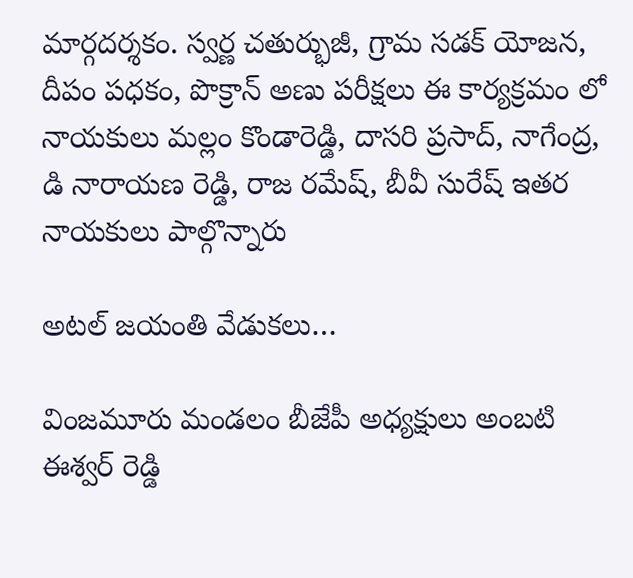మార్గదర్శకం. స్వర్ణ చతుర్భుజీ, గ్రామ సడక్ యోజన, దీపం పధకం, పొక్రాన్ అణు పరీక్షలు ఈ కార్యక్రమం లో నాయకులు మల్లం కొండారెడ్డి, దాసరి ప్రసాద్, నాగేంద్ర, డి నారాయణ రెడ్డి, రాజ రమేష్, బీవీ సురేష్ ఇతర నాయకులు పాల్గొన్నారు

అటల్ జయంతి వేడుకలు…

వింజమూరు మండలం బీజేపీ అధ్యక్షులు అంబటి ఈశ్వర్ రెడ్డి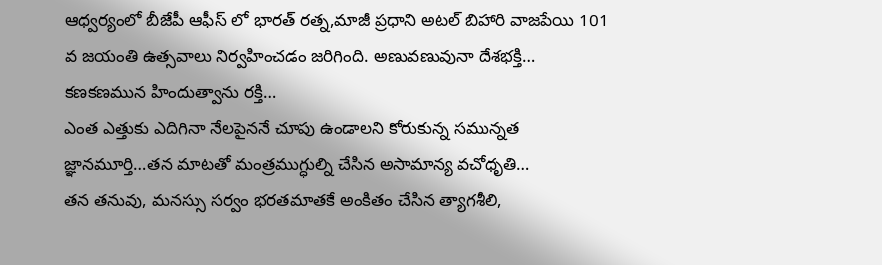ఆధ్వర్యంలో బీజేపీ ఆఫీస్ లో భారత్ రత్న,మాజీ ప్రధాని అటల్ బిహారి వాజపేయి 101 వ జయంతి ఉత్సవాలు నిర్వహించడం జరిగింది. అణువణువునా దేశభక్తి…
కణకణమున హిందుత్వాను రక్తి…
ఎంత ఎత్తుకు ఎదిగినా నేలపైననే చూపు ఉండాలని కోరుకున్న సమున్నత జ్ఞానమూర్తి…తన మాటతో మంత్రముగ్ధుల్ని చేసిన అసామాన్య వచోధృతి…
తన తనువు, మనస్సు సర్వం భరతమాతకే అంకితం చేసిన త్యాగశీలి,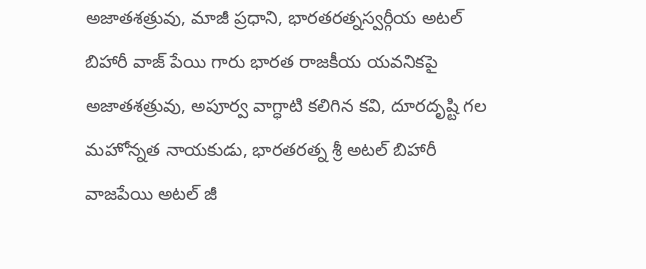అజాతశత్రువు, మాజీ ప్రధాని, భారతరత్నస్వర్గీయ అటల్ బిహారీ వాజ్ పేయి గారు భారత రాజకీయ యవనికపై అజాతశత్రువు, అపూర్వ వాగ్ధాటి కలిగిన కవి, దూరదృష్టి గల మహోన్నత నాయకుడు, భారతరత్న శ్రీ అటల్ బిహారీ వాజపేయి అటల్ జీ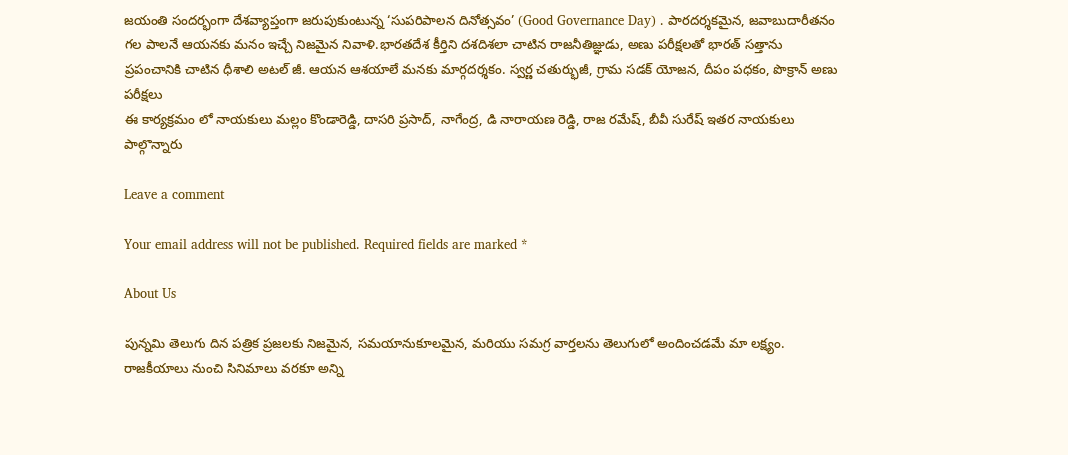జయంతి సందర్భంగా దేశవ్యాప్తంగా జరుపుకుంటున్న ‘సుపరిపాలన దినోత్సవం’ (Good Governance Day) . పారదర్శకమైన, జవాబుదారీతనం గల పాలనే ఆయనకు మనం ఇచ్చే నిజమైన నివాళి.భారతదేశ కీర్తిని దశదిశలా చాటిన రాజనీతిజ్ఞుడు, అణు పరీక్షలతో భారత్ సత్తాను ప్రపంచానికి చాటిన ధీశాలి అటల్ జీ. ఆయన ఆశయాలే మనకు మార్గదర్శకం. స్వర్ణ చతుర్భుజీ, గ్రామ సడక్ యోజన, దీపం పధకం, పొక్రాన్ అణు పరీక్షలు
ఈ కార్యక్రమం లో నాయకులు మల్లం కొండారెడ్డి, దాసరి ప్రసాద్, నాగేంద్ర, డి నారాయణ రెడ్డి, రాజ రమేష్, బీవీ సురేష్ ఇతర నాయకులు పాల్గొన్నారు

Leave a comment

Your email address will not be published. Required fields are marked *

About Us

పున్నమి తెలుగు దిన పత్రిక ప్రజలకు నిజమైన, సమయానుకూలమైన, మరియు సమగ్ర వార్తలను తెలుగులో అందించడమే మా లక్ష్యం.
రాజకీయాలు నుంచి సినిమాలు వరకూ అన్ని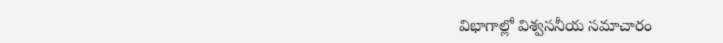విభాగాల్లో విశ్వసనీయ సమాచారం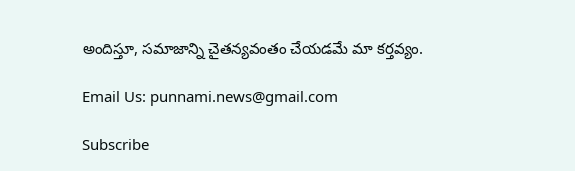అందిస్తూ, సమాజాన్ని చైతన్యవంతం చేయడమే మా కర్తవ్యం.

Email Us: punnami.news@gmail.com

Subscribe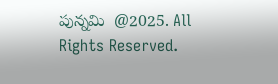పున్నమి  @2025. All Rights Reserved.